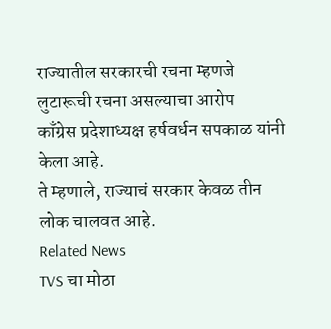राज्यातील सरकारची रचना म्हणजे लुटारूची रचना असल्याचा आरोप
काँग्रेस प्रदेशाध्यक्ष हर्षवर्धन सपकाळ यांनी केला आहे.
ते म्हणाले, राज्याचं सरकार केवळ तीन लोक चालवत आहे.
Related News
TVS चा मोठा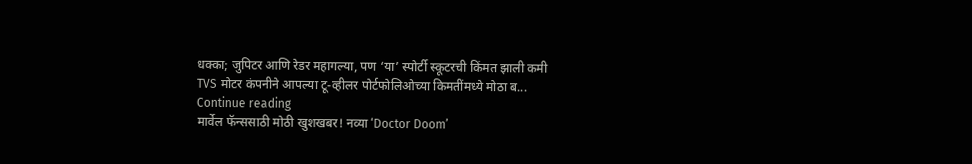धक्का; जुपिटर आणि रेडर महागल्या, पण ‘या’ स्पोर्टी स्कूटरची किंमत झाली कमी
TVS मोटर कंपनीने आपल्या टू-व्हीलर पोर्टफोलिओच्या किमतींमध्ये मोठा ब...
Continue reading
मार्वेल फॅन्ससाठी मोठी खुशखबर! नव्या ‘Doctor Doom’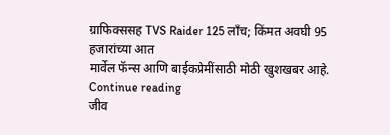ग्राफिक्ससह TVS Raider 125 लाँच; किंमत अवघी 95 हजारांच्या आत
मार्वेल फॅन्स आणि बाईकप्रेमींसाठी मोठी खुशखबर आहे.
Continue reading
जीव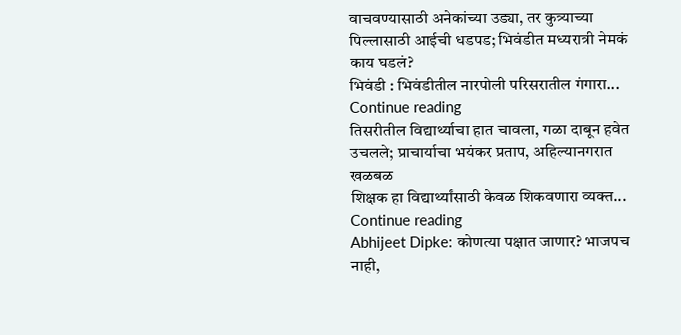वाचवण्यासाठी अनेकांच्या उड्या, तर कुत्र्याच्या पिल्लासाठी आईची धडपड; भिवंडीत मध्यरात्री नेमकं काय घडलं?
भिवंडी : भिवंडीतील नारपोली परिसरातील गंगारा...
Continue reading
तिसरीतील विद्यार्थ्याचा हात चावला, गळा दाबून हवेत उचलले; प्राचार्याचा भयंकर प्रताप, अहिल्यानगरात खळबळ
शिक्षक हा विद्यार्थ्यांसाठी केवळ शिकवणारा व्यक्त...
Continue reading
Abhijeet Dipke: कोणत्या पक्षात जाणार? भाजपच नाही,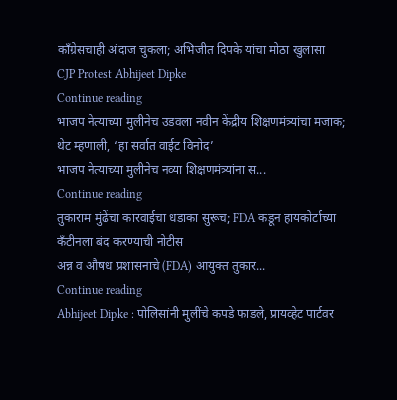काँग्रेसचाही अंदाज चुकला; अभिजीत दिपके यांचा मोठा खुलासा
CJP Protest Abhijeet Dipke
Continue reading
भाजप नेत्याच्या मुलीनेच उडवला नवीन केंद्रीय शिक्षणमंत्र्यांचा मजाक; थेट म्हणाली, ‘हा सर्वात वाईट विनोद’
भाजप नेत्याच्या मुलीनेच नव्या शिक्षणमंत्र्यांना स...
Continue reading
तुकाराम मुंढेंचा कारवाईचा धडाका सुरूच; FDA कडून हायकोर्टाच्या कँटीनला बंद करण्याची नोटीस
अन्न व औषध प्रशासनाचे (FDA) आयुक्त तुकार...
Continue reading
Abhijeet Dipke : पोलिसांनी मुलींचे कपडे फाडले, प्रायव्हेट पार्टवर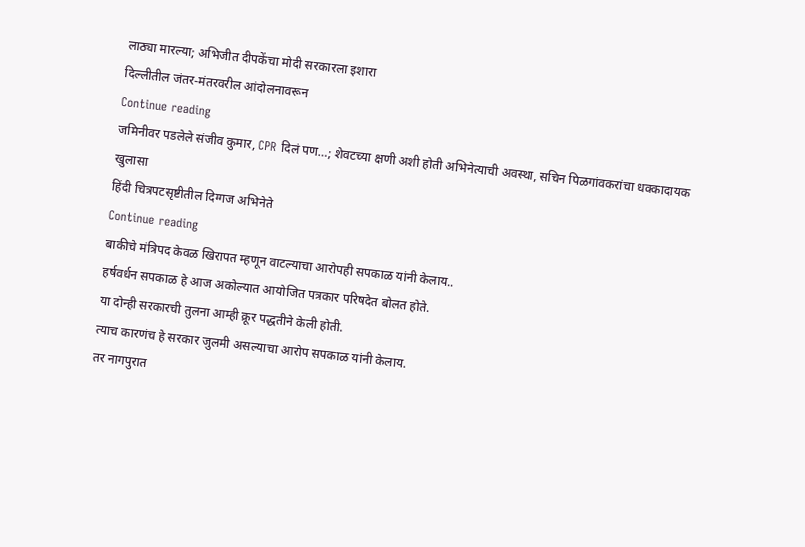लाठ्या मारल्या; अभिजीत दीपकेंचा मोदी सरकारला इशारा
दिल्लीतील जंतर-मंतरवरील आंदोलनावरून
Continue reading
जमिनीवर पडलेले संजीव कुमार, CPR दिलं पण…; शेवटच्या क्षणी अशी होती अभिनेत्याची अवस्था, सचिन पिळगांवकरांचा धक्कादायक खुलासा
हिंदी चित्रपटसृष्टीतील दिग्गज अभिनेते
Continue reading
बाकीचे मंत्रिपद केवळ खिरापत म्हणून वाटल्याचा आरोपही सपकाळ यांनी केलाय..
हर्षवर्धन सपकाळ हे आज अकोल्यात आयोजित पत्रकार परिषदेत बोलत होते.
या दोन्ही सरकारची तुलना आम्ही क्रूर पद्धतीने केली होती.
त्याच कारणंच हे सरकार जुलमी असल्याचा आरोप सपकाळ यांनी केलाय.
तर नागपुरात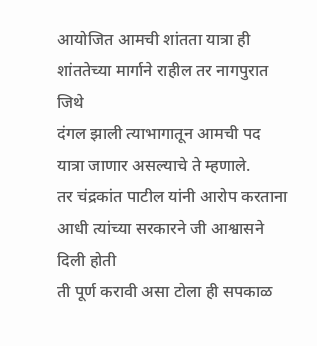आयोजित आमची शांतता यात्रा ही शांततेच्या मार्गाने राहील तर नागपुरात जिथे
दंगल झाली त्याभागातून आमची पद यात्रा जाणार असल्याचे ते म्हणाले.
तर चंद्रकांत पाटील यांनी आरोप करताना आधी त्यांच्या सरकारने जी आश्वासने दिली होती
ती पूर्ण करावी असा टोला ही सपकाळ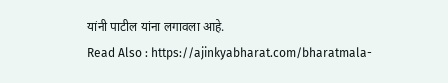यांनी पाटील यांना लगावला आहे.
Read Also : https://ajinkyabharat.com/bharatmala-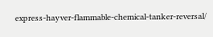express-hayver-flammable-chemical-tanker-reversal/